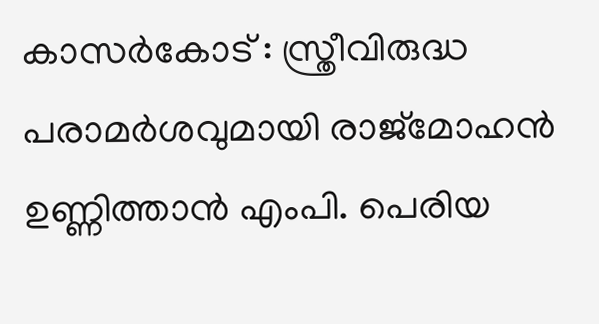കാസർകോട് : സ്ത്രീവിരുദ്ധ പരാമർശവുമായി രാജ്മോഹൻ ഉണ്ണിത്താൻ എംപി. പെരിയ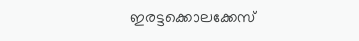ഇരട്ടക്കൊലക്കേസ്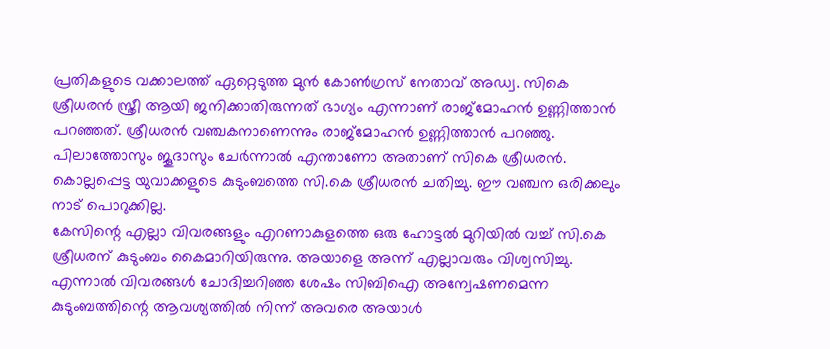പ്രതികളുടെ വക്കാലത്ത് ഏറ്റെടുത്ത മുൻ കോൺഗ്രസ് നേതാവ് അഡ്വ. സികെ ശ്രീധരൻ സ്ത്രീ ആയി ജനിക്കാതിരുന്നത് ഭാഗ്യം എന്നാണ് രാജ്മോഹൻ ഉണ്ണിത്താൻ പറഞ്ഞത്. ശ്രീധരൻ വഞ്ചകനാണെന്നും രാജ്മോഹൻ ഉണ്ണിത്താൻ പറഞ്ഞു.
പിലാത്തോസും ജൂദാസും ചേർന്നാൽ എന്താണോ അതാണ് സികെ ശ്രീധരൻ. കൊല്ലപ്പെട്ട യുവാക്കളുടെ കുടുംബത്തെ സി.കെ ശ്രീധരൻ ചതിച്ചു. ഈ വഞ്ചന ഒരിക്കലും നാട് പൊറുക്കില്ല.
കേസിന്റെ എല്ലാ വിവരങ്ങളും എറണാകുളത്തെ ഒരു ഹോട്ടൽ മുറിയിൽ വച്ച് സി.കെ ശ്രീധരന് കുടുംബം കൈമാറിയിരുന്നു. അയാളെ അന്ന് എല്ലാവരും വിശ്വസിച്ചു. എന്നാൽ വിവരങ്ങൾ ചോദിച്ചറിഞ്ഞ ശേഷം സിബിഐ അന്വേഷണമെന്ന കുടുംബത്തിന്റെ ആവശ്യത്തിൽ നിന്ന് അവരെ അയാൾ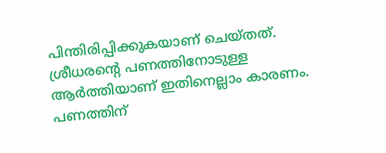പിന്തിരിപ്പിക്കുകയാണ് ചെയ്തത്.
ശ്രീധരന്റെ പണത്തിനോടുള്ള ആർത്തിയാണ് ഇതിനെല്ലാം കാരണം. പണത്തിന്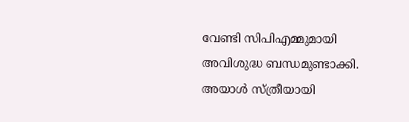വേണ്ടി സിപിഎമ്മുമായി അവിശുദ്ധ ബന്ധമുണ്ടാക്കി. അയാൾ സ്ത്രീയായി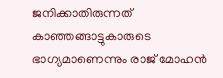ജനിക്കാതിരുന്നത് കാഞ്ഞങ്ങാട്ടുകാരുടെ ഭാഗ്യമാണെന്നും രാജ് മോഹൻ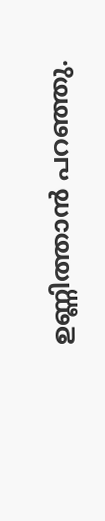ഉണ്ണിത്താൻ പറഞ്ഞു.